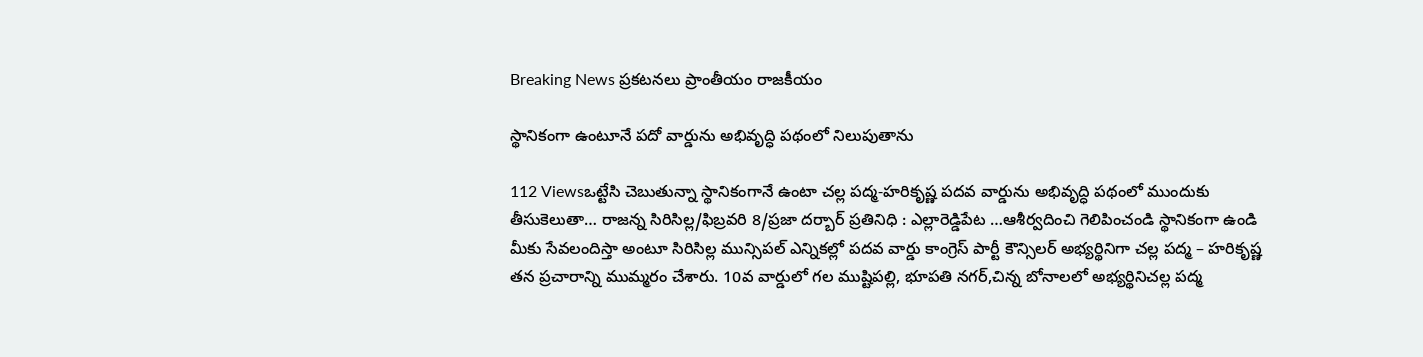Breaking News ప్రకటనలు ప్రాంతీయం రాజకీయం

స్థానికంగా ఉంటూనే పదో వార్డును అభివృద్ధి పథంలో నిలుపుతాను

112 Viewsఒట్టేసి చెబుతున్నా స్థానికంగానే ఉంటా చల్ల పద్మ-హరికృష్ణ పదవ వార్డును అభివృద్ధి పథంలో ముందుకు తీసుకెలుతా… రాజన్న సిరిసిల్ల/ఫిబ్రవరి 8/ప్రజా దర్బార్ ప్రతినిధి : ఎల్లారెడ్డిపేట …ఆశీర్వదించి గెలిపించండి స్థానికంగా ఉండి మీకు సేవలందిస్తా అంటూ సిరిసిల్ల మున్సిపల్ ఎన్నికల్లో పదవ వార్డు కాంగ్రెస్ పార్టీ కౌన్సిలర్ అభ్యర్థినిగా చల్ల పద్మ – హరికృష్ణ తన ప్రచారాన్ని ముమ్మరం చేశారు. 10వ వార్డులో గల ముష్టిపల్లి, భూపతి నగర్,చిన్న బోనాలలో అభ్యర్థినిచల్ల పద్మ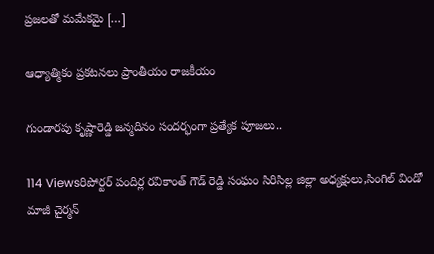ప్రజలతో మమేకమై […]

ఆధ్యాత్మికం ప్రకటనలు ప్రాంతీయం రాజకీయం

గుండారపు కృష్ణారెడ్డి జన్మదినం సందర్భంగా ప్రత్యేక పూజలు..

114 Viewsరిపోర్టర్ పందిర్ల రవికాంత్ గౌడ్ రెడ్డి సంఘం సిరిసిల్ల జిల్లా అధ్యక్షులు,సింగిల్ విండో మాజీ చైర్మన్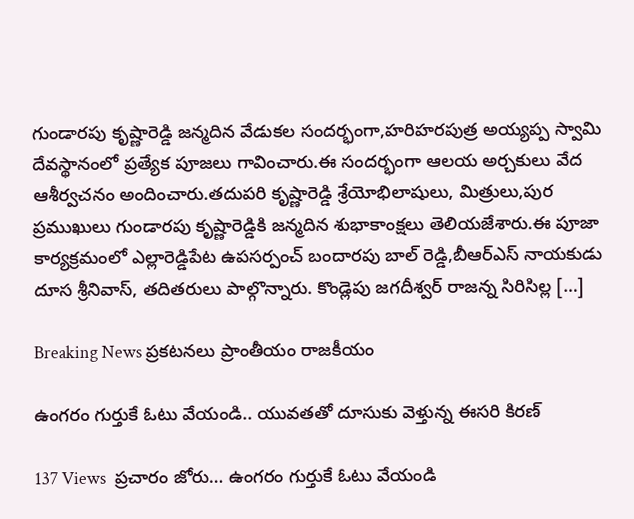గుండారపు కృష్ణారెడ్డి జన్మదిన వేడుకల సందర్భంగా,హరిహరపుత్ర అయ్యప్ప స్వామి దేవస్థానంలో ప్రత్యేక పూజలు గావించారు.ఈ సందర్భంగా ఆలయ అర్చకులు వేద ఆశీర్వచనం అందించారు.తదుపరి కృష్ణారెడ్డి శ్రేయోభిలాషులు, మిత్రులు,పుర ప్రముఖులు గుండారపు కృష్ణారెడ్డికి జన్మదిన శుభాకాంక్షలు తెలియజేశారు.ఈ పూజా కార్యక్రమంలో ఎల్లారెడ్డిపేట ఉపసర్పంచ్ బందారపు బాల్ రెడ్డి,బీఆర్ఎస్ నాయకుడు దూస శ్రీనివాస్, తదితరులు పాల్గొన్నారు. కొండ్లెపు జగదీశ్వర్ రాజన్న సిరిసిల్ల […]

Breaking News ప్రకటనలు ప్రాంతీయం రాజకీయం

ఉంగరం గుర్తుకే ఓటు వేయండి.. యువతతో దూసుకు వెళ్తున్న ఈసరి కిరణ్

137 Views  ప్రచారం జోరు… ఉంగరం గుర్తుకే ఓటు వేయండి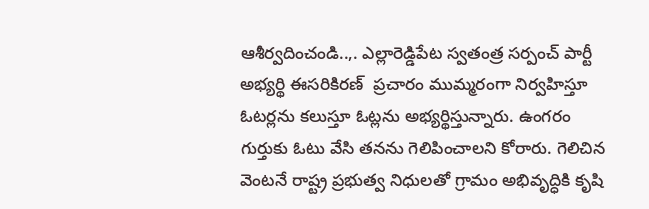ఆశీర్వదించండి..,. ఎల్లారెడ్డిపేట స్వతంత్ర సర్పంచ్ పార్టీ అభ్యర్థి ఈసరికిరణ్  ప్రచారం ముమ్మరంగా నిర్వహిస్తూ ఓటర్లను కలుస్తూ ఓట్లను అభ్యర్థిస్తున్నారు. ఉంగరం గుర్తుకు ఓటు వేసి తనను గెలిపించాలని కోరారు. గెలిచిన వెంటనే రాష్ట్ర ప్రభుత్వ నిధులతో గ్రామం అభివృద్ధికి కృషి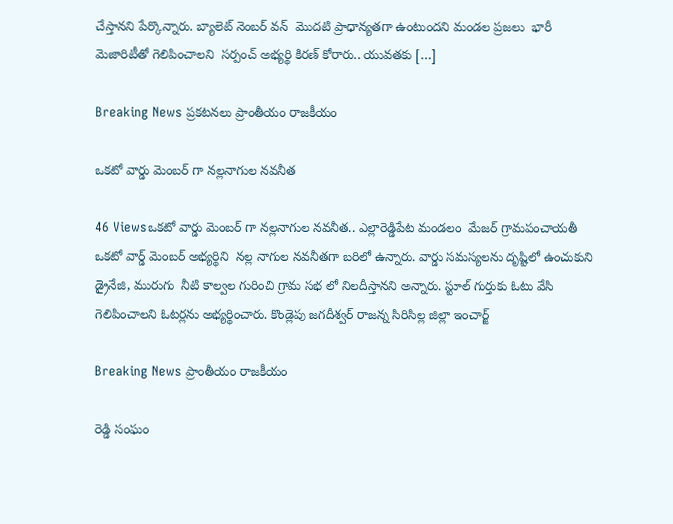చేస్తానని పేర్కొన్నారు. బ్యాలెట్ నెంబర్ వన్  మొదటి ప్రాధాన్యతగా ఉంటుందని మండల ప్రజలు  భారీ మెజారిటీతో గెలిపించాలని  సర్పంచ్ అభ్యర్థి కిరణ్ కోరారు.. యువతకు […]

Breaking News ప్రకటనలు ప్రాంతీయం రాజకీయం

ఒకటో వార్డు మెంబర్ గా నల్లనాగుల నవనీత

46 Viewsఒకటో వార్డు మెంబర్ గా నల్లనాగుల నవనీత.. ఎల్లారెడ్డిపేట మండలం  మేజర్ గ్రామపంచాయతీ  ఒకటో వార్డ్ మెంబర్ అభ్యర్థిని  నల్ల నాగుల నవనీతగా బరిలో ఉన్నారు. వార్డు సమస్యలను దృష్టిలో ఉంచుకుని డ్రైనేజి, మురుగు  నీటి కాల్వల గురించి గ్రామ సభ లో నిలదీస్తానని అన్నారు. స్టూల్ గుర్తుకు ఓటు వేసి గెలిపించాలని ఓటర్లను అభ్యర్థించారు. కొండ్లెపు జగదీశ్వర్ రాజన్న సిరిసిల్ల జిల్లా ఇంచార్జ్

Breaking News ప్రాంతీయం రాజకీయం

రెడ్డి సంఘం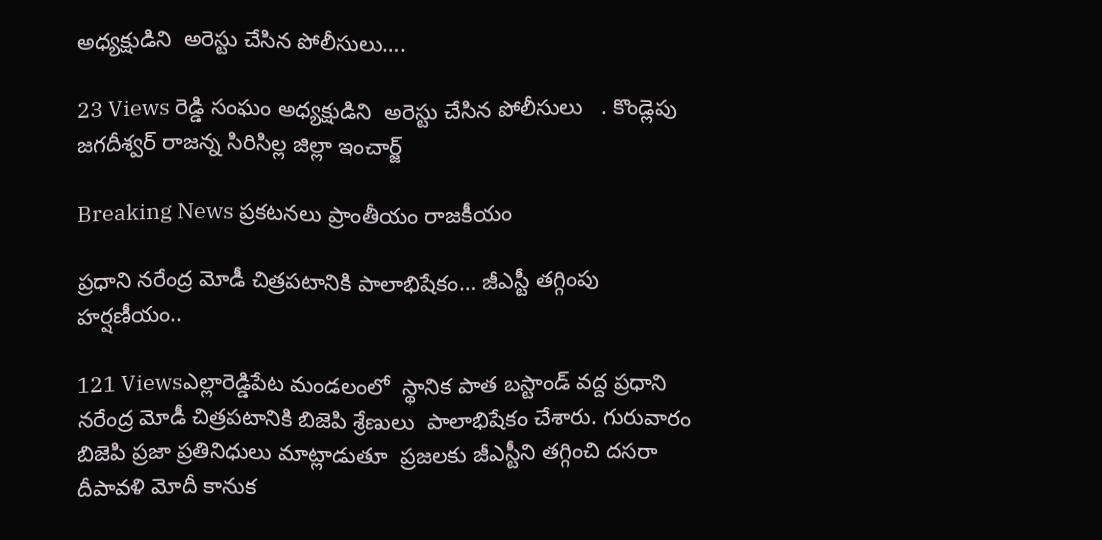అధ్యక్షుడిని  అరెస్టు చేసిన పోలీసులు….

23 Views రెడ్డి సంఘం అధ్యక్షుడిని  అరెస్టు చేసిన పోలీసులు   . కొండ్లెపు జగదీశ్వర్ రాజన్న సిరిసిల్ల జిల్లా ఇంచార్జ్

Breaking News ప్రకటనలు ప్రాంతీయం రాజకీయం

ప్రధాని నరేంద్ర మోడీ చిత్రపటానికి పాలాభిషేకం… జీఎస్టీ తగ్గింపు హర్షణీయం..

121 Viewsఎల్లారెడ్డిపేట మండలంలో  స్థానిక పాత బస్టాండ్ వద్ద ప్రధాని నరేంద్ర మోడీ చిత్రపటానికి బిజెపి శ్రేణులు  పాలాభిషేకం చేశారు. గురువారం బిజెపి ప్రజా ప్రతినిధులు మాట్లాడుతూ  ప్రజలకు జీఎస్టీని తగ్గించి దసరా దీపావళి మోదీ కానుక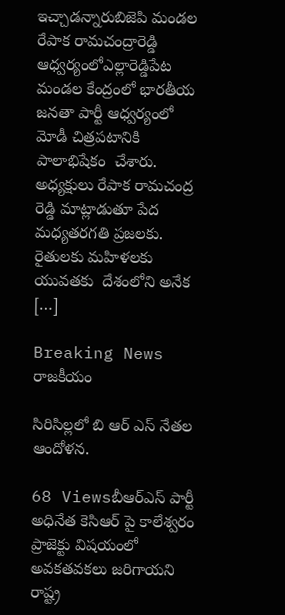ఇచ్చాడన్నారుబిజెపి మండల రేపాక రామచంద్రారెడ్డి ఆధ్వర్యంలోఎల్లారెడ్డిపేట మండల కేంద్రంలో భారతీయ జనతా పార్టీ ఆధ్వర్యంలో  మోడీ చిత్రపటానికి పాలాభిషేకం  చేశారు. అధ్యక్షులు రేపాక రామచంద్ర రెడ్డి మాట్లాడుతూ పేద మధ్యతరగతి ప్రజలకు. రైతులకు మహిళలకు యువతకు  దేశంలోని అనేక […]

Breaking News రాజకీయం

సిరిసిల్లలో బి ఆర్ ఎస్ నేతల ఆందోళన.

68 Viewsబీఆర్ఎస్ పార్టీ అధినేత కెసిఆర్ పై కాలేశ్వరం ప్రాజెక్టు విషయంలో అవకతవకలు జరిగాయని రాష్ట్ర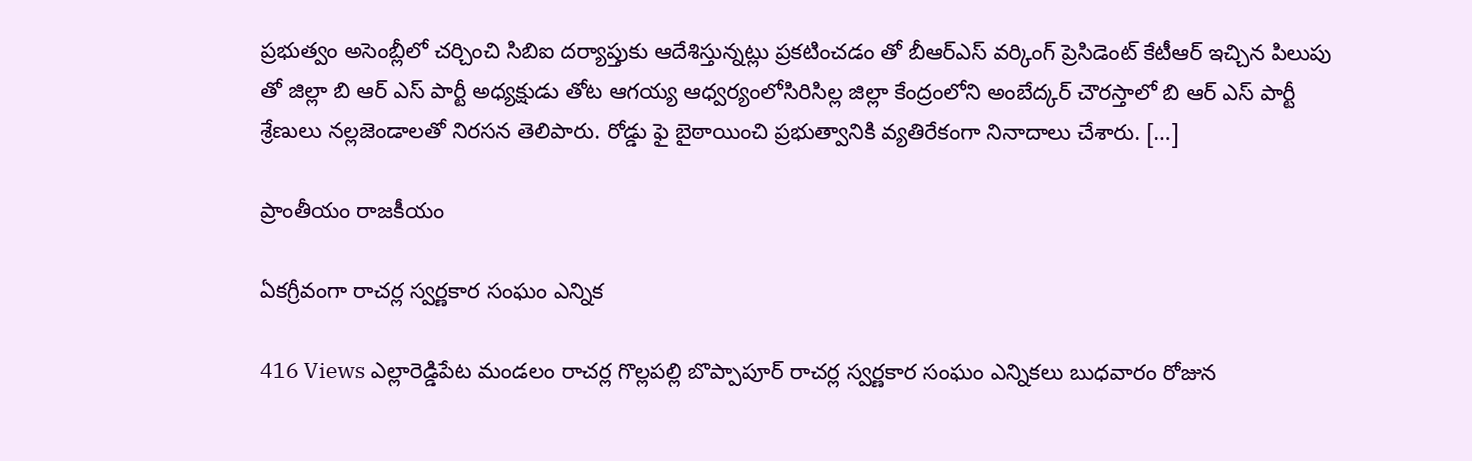ప్రభుత్వం అసెంబ్లీలో చర్చించి సిబిఐ దర్యాప్తుకు ఆదేశిస్తున్నట్లు ప్రకటించడం తో బీఆర్ఎస్ వర్కింగ్ ప్రెసిడెంట్ కేటీఆర్ ఇచ్చిన పిలుపు తో జిల్లా బి ఆర్ ఎస్ పార్టీ అధ్యక్షుడు తోట ఆగయ్య ఆధ్వర్యంలోసిరిసిల్ల జిల్లా కేంద్రంలోని అంబేద్కర్ చౌరస్తాలో బి ఆర్ ఎస్ పార్టీ శ్రేణులు నల్లజెండాలతో నిరసన తెలిపారు. రోడ్డు ఫై బైఠాయించి ప్రభుత్వానికి వ్యతిరేకంగా నినాదాలు చేశారు. […]

ప్రాంతీయం రాజకీయం

ఏకగ్రీవంగా రాచర్ల స్వర్ణకార సంఘం ఎన్నిక

416 Views ఎల్లారెడ్డిపేట మండలం రాచర్ల గొల్లపల్లి బొప్పాపూర్ రాచర్ల స్వర్ణకార సంఘం ఎన్నికలు బుధవారం రోజున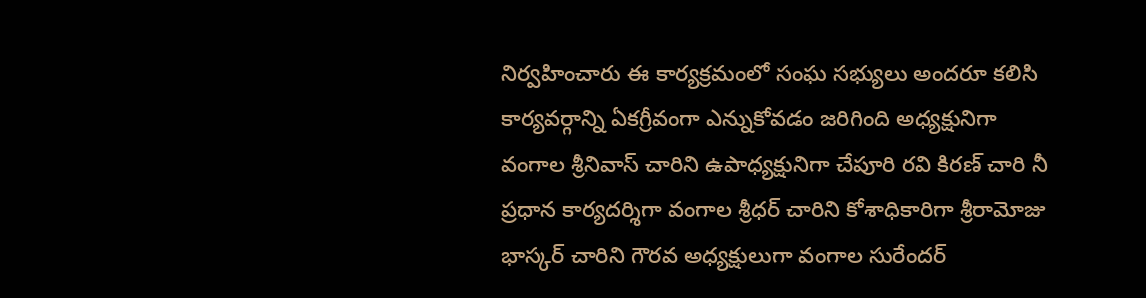నిర్వహించారు ఈ కార్యక్రమంలో సంఘ సభ్యులు అందరూ కలిసి కార్యవర్గాన్ని ఏకగ్రీవంగా ఎన్నుకోవడం జరిగింది అధ్యక్షునిగా వంగాల శ్రీనివాస్ చారిని ఉపాధ్యక్షునిగా చేపూరి రవి కిరణ్ చారి నీ ప్రధాన కార్యదర్శిగా వంగాల శ్రీధర్ చారిని కోశాధికారిగా శ్రీరామోజు భాస్కర్ చారిని గౌరవ అధ్యక్షులుగా వంగాల సురేందర్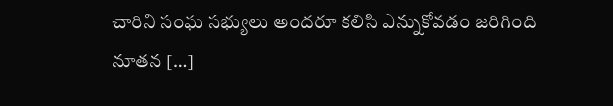చారిని సంఘ సభ్యులు అందరూ కలిసి ఎన్నుకోవడం జరిగింది నూతన […]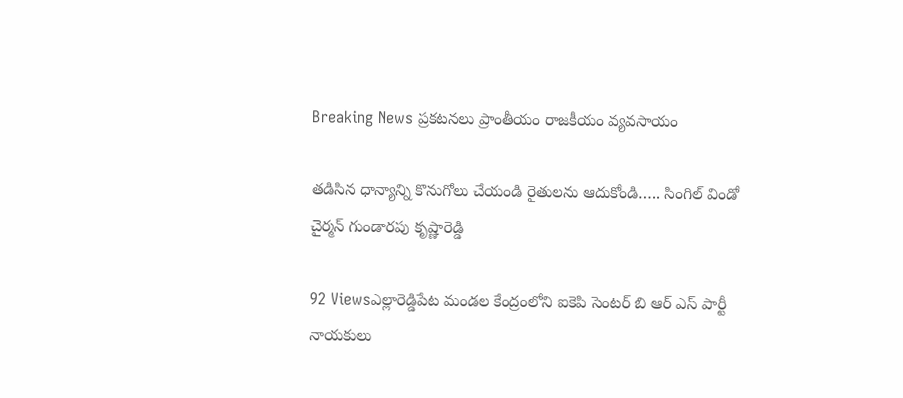Breaking News ప్రకటనలు ప్రాంతీయం రాజకీయం వ్యవసాయం

తడిసిన ధాన్యాన్ని కొనుగోలు చేయండి రైతులను ఆదుకోండి….. సింగిల్ విండో చైర్మన్ గుండారపు కృష్ణారెడ్డి

92 Viewsఎల్లారెడ్డిపేట మండల కేంద్రంలోని ఐకెపి సెంటర్ బి ఆర్ ఎస్ పార్టీ నాయకులు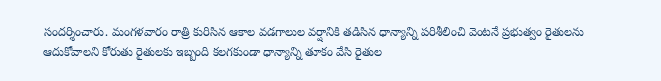సందర్శించారు. మంగళవారం రాత్రి కురిసిన ఆకాల వడగాలుల వర్షానికి తడిసిన ధాన్యాన్ని పరిశీలించి వెంటనే ప్రభుత్వం రైతులను ఆదుకోవాలని కోరుతు రైతులకు ఇబ్బంది కలగకుండా ధాన్యాన్ని తూకం వేసి రైతుల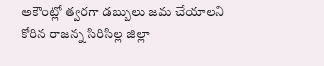అకౌంట్లో త్వరగా డబ్బులు జమ చేయాలని కోరిన రాజన్న సిరిసిల్ల జిల్లా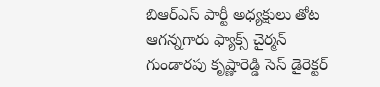బిఆర్ఎస్ పార్టీ అధ్యక్షులు తోట ఆగన్నగారు ఫ్యాక్స్ చైర్మన్ గుండారపు కృష్ణారెడ్డి సెస్ డైరెక్టర్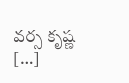వర్స కృష్ణ […]